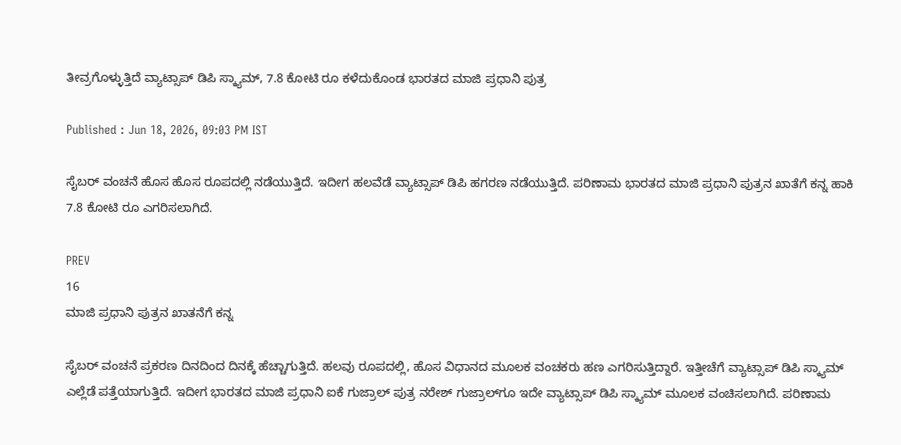ತೀವ್ರಗೊಳ್ಳುತ್ತಿದೆ ವ್ಯಾಟ್ಸಾಪ್ ಡಿಪಿ ಸ್ಕ್ಯಾಮ್, 7.8 ಕೋಟಿ ರೂ ಕಳೆದುಕೊಂಡ ಭಾರತದ ಮಾಜಿ ಪ್ರಧಾನಿ ಪುತ್ರ

Published : Jun 18, 2026, 09:03 PM IST

ಸೈಬರ್ ವಂಚನೆ ಹೊಸ ಹೊಸ ರೂಪದಲ್ಲಿ ನಡೆಯುತ್ತಿದೆ. ಇದೀಗ ಹಲವೆಡೆ ವ್ಯಾಟ್ಸಾಪ್ ಡಿಪಿ ಹಗರಣ ನಡೆಯುತ್ತಿದೆ. ಪರಿಣಾಮ ಭಾರತದ ಮಾಜಿ ಪ್ರಧಾನಿ ಪುತ್ರನ ಖಾತೆಗೆ ಕನ್ನ ಹಾಕಿ 7.8 ಕೋಟಿ ರೂ ಎಗರಿಸಲಾಗಿದೆ.

PREV
16
ಮಾಜಿ ಪ್ರಧಾನಿ ಪುತ್ರನ ಖಾತನೆಗೆ ಕನ್ನ

ಸೈಬರ್ ವಂಚನೆ ಪ್ರಕರಣ ದಿನದಿಂದ ದಿನಕ್ಕೆ ಹೆಚ್ಚಾಗುತ್ತಿದೆ. ಹಲವು ರೂಪದಲ್ಲಿ, ಹೊಸ ವಿಧಾನದ ಮೂಲಕ ವಂಚಕರು ಹಣ ಎಗರಿಸುತ್ತಿದ್ದಾರೆ. ಇತ್ತೀಚೆಗೆ ವ್ಯಾಟ್ಸಾಪ್ ಡಿಪಿ ಸ್ಕ್ಯಾಮ್ ಎಲ್ಲೆಡೆ ಪತ್ತೆಯಾಗುತ್ತಿದೆ. ಇದೀಗ ಭಾರತದ ಮಾಜಿ ಪ್ರಧಾನಿ ಐಕೆ ಗುಜ್ರಾಲ್ ಪುತ್ರ ನರೇಶ್ ಗುಜ್ರಾಲ್‌ಗೂ ಇದೇ ವ್ಯಾಟ್ಸಾಪ್ ಡಿಪಿ ಸ್ಕ್ಯಾಮ್ ಮೂಲಕ ವಂಚಿಸಲಾಗಿದೆ. ಪರಿಣಾಮ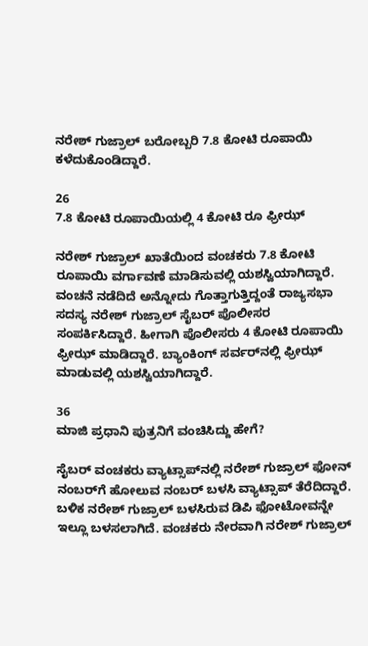ನರೇಶ್ ಗುಜ್ರಾಲ್ ಬರೋಬ್ಬರಿ 7.8 ಕೋಟಿ ರೂಪಾಯಿ ಕಳೆದುಕೊಂಡಿದ್ದಾರೆ.

26
7.8 ಕೋಟಿ ರೂಪಾಯಿಯಲ್ಲಿ 4 ಕೋಟಿ ರೂ ಫ್ರೀಝ್

ನರೇಶ್ ಗುಜ್ರಾಲ್ ಖಾತೆಯಿಂದ ವಂಚಕರು 7.8 ಕೋಟಿ ರೂಪಾಯಿ ವರ್ಗಾವಣೆ ಮಾಡಿಸುವಲ್ಲಿ ಯಶಸ್ವಿಯಾಗಿದ್ದಾರೆ. ವಂಚನೆ ನಡೆದಿದೆ ಅನ್ನೋದು ಗೊತ್ತಾಗುತ್ತಿದ್ದಂತೆ ರಾಜ್ಯಸಭಾ ಸದಸ್ಯ ನರೇಶ್ ಗುಜ್ರಾಲ್ ಸೈಬರ್ ಪೊಲೀಸರ ಸಂಪರ್ಕಿಸಿದ್ದಾರೆ. ಹೀಗಾಗಿ ಪೊಲೀಸರು 4 ಕೋಟಿ ರೂಪಾಯಿ ಫ್ರೀಝ್ ಮಾಡಿದ್ದಾರೆ. ಬ್ಯಾಂಕಿಂಗ್ ಸರ್ವರ್‌ನಲ್ಲಿ ಫ್ರೀಝ್ ಮಾಡುವಲ್ಲಿ ಯಶಸ್ವಿಯಾಗಿದ್ದಾರೆ.

36
ಮಾಜಿ ಪ್ರಧಾನಿ ಪುತ್ರನಿಗೆ ವಂಚಿಸಿದ್ದು ಹೇಗೆ?

ಸೈಬರ್ ವಂಚಕರು ವ್ಯಾಟ್ಸಾಪ್‌ನಲ್ಲಿ ನರೇಶ್ ಗುಜ್ರಾಲ್ ಫೋನ್ ನಂಬರ್‌ಗೆ ಹೋಲುವ ನಂಬರ್ ಬಳಸಿ ವ್ಯಾಟ್ಸಾಪ್ ತೆರೆದಿದ್ದಾರೆ. ಬಳಿಕ ನರೇಶ್ ಗುಜ್ರಾಲ್ ಬಳಸಿರುವ ಡಿಪಿ ಫೋಟೋವನ್ನೇ ಇಲ್ಲೂ ಬಳಸಲಾಗಿದೆ. ವಂಚಕರು ನೇರವಾಗಿ ನರೇಶ್ ಗುಜ್ರಾಲ್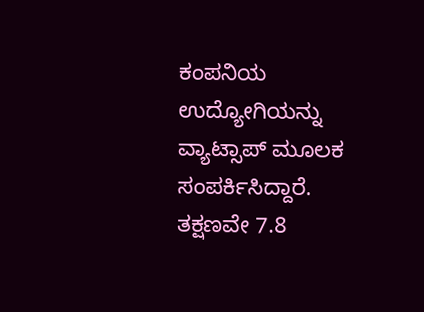ಕಂಪನಿಯ ಉದ್ಯೋಗಿಯನ್ನು ವ್ಯಾಟ್ಸಾಪ್ ಮೂಲಕ ಸಂಪರ್ಕಿಸಿದ್ದಾರೆ. ತಕ್ಷಣವೇ 7.8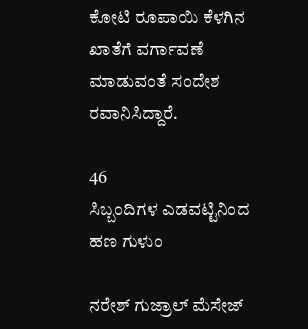ಕೋಟಿ ರೂಪಾಯಿ ಕೆಳಗಿನ ಖಾತೆಗೆ ವರ್ಗಾವಣೆ ಮಾಡುವಂತೆ ಸಂದೇಶ ರವಾನಿಸಿದ್ದಾರೆ.

46
ಸಿಬ್ಬಂದಿಗಳ ಎಡವಟ್ಟಿನಿಂದ ಹಣ ಗುಳುಂ

ನರೇಶ್ ಗುಜ್ರಾಲ್ ಮೆಸೇಜ್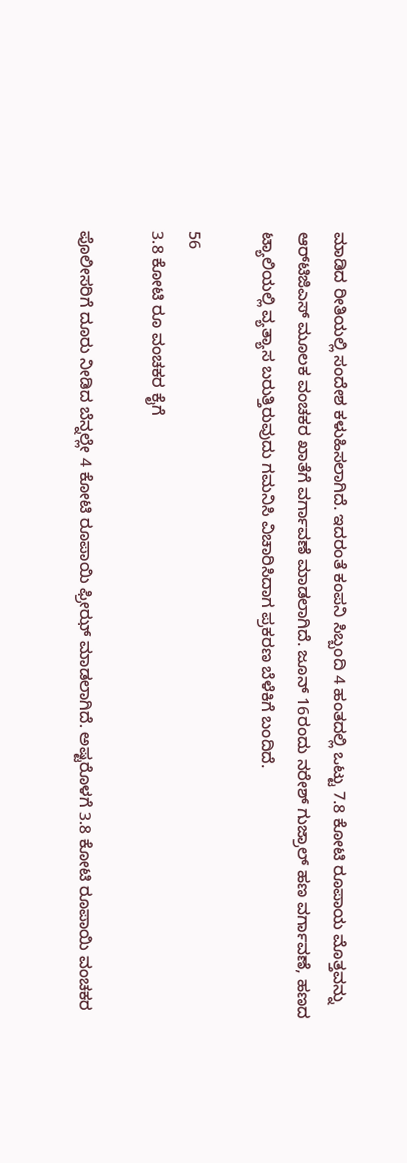ಮಾಡಿದ ರೀತಿಯಲ್ಲಿ ಸಂದೇಶ ಕಳುಹಿಸಲಾಗಿದೆ. ಇದರಂತೆ ಕಂಪನಿ ಸಿಬ್ಬಂದಿ 4 ಹಂತದಲ್ಲಿ ಒಟ್ಟು 7.8 ಕೋಟಿ ರೂಪಾಯ ಮೊತ್ತವನ್ನು ಆರ್‌ಟಿಜಿಎಸ್ ಮೂಲಕ ವಂಚಕರ ಖಾತೆಗೆ ವರ್ಗಾವಣೆ ಮಾಡಲಾಗಿದೆ. ಜೂನ್ 16ರಂದು ನರೇಶ್ ಗುಜ್ರಾಲ್ ಹಣ ವರ್ಗಾವಣೆ, ಹಣದ ಟ್ಯಾಲಿಯಲ್ಲಿ ವ್ಯತ್ಯಾಸ ಬರುತ್ತಿರುವುದು ಗಮನಿಸಿ ವಿಚಾರಿಸಿದಾಗ ಪ್ರಕರಣ ಬೆಳೆಕಿಗೆ ಬಂದಿದೆ.

56
3.8 ಕೋಟಿ ರೂ ವಂಚಕರ ಕೈಗೆ

ಪೊಲೀಸರಿಗೆ ದೂರು ನೀಡಿದ ಬೆನ್ನಲ್ಲೇ 4 ಕೋಟಿ ರೂಪಾಯಿ ಫ್ರೀಝ್ ಮಾಡಲಾಗಿದೆ. ಅಷ್ಟರೊಳಗೆ 3.8 ಕೋಟಿ ರೂಪಾಯಿ ವಂಚಕರ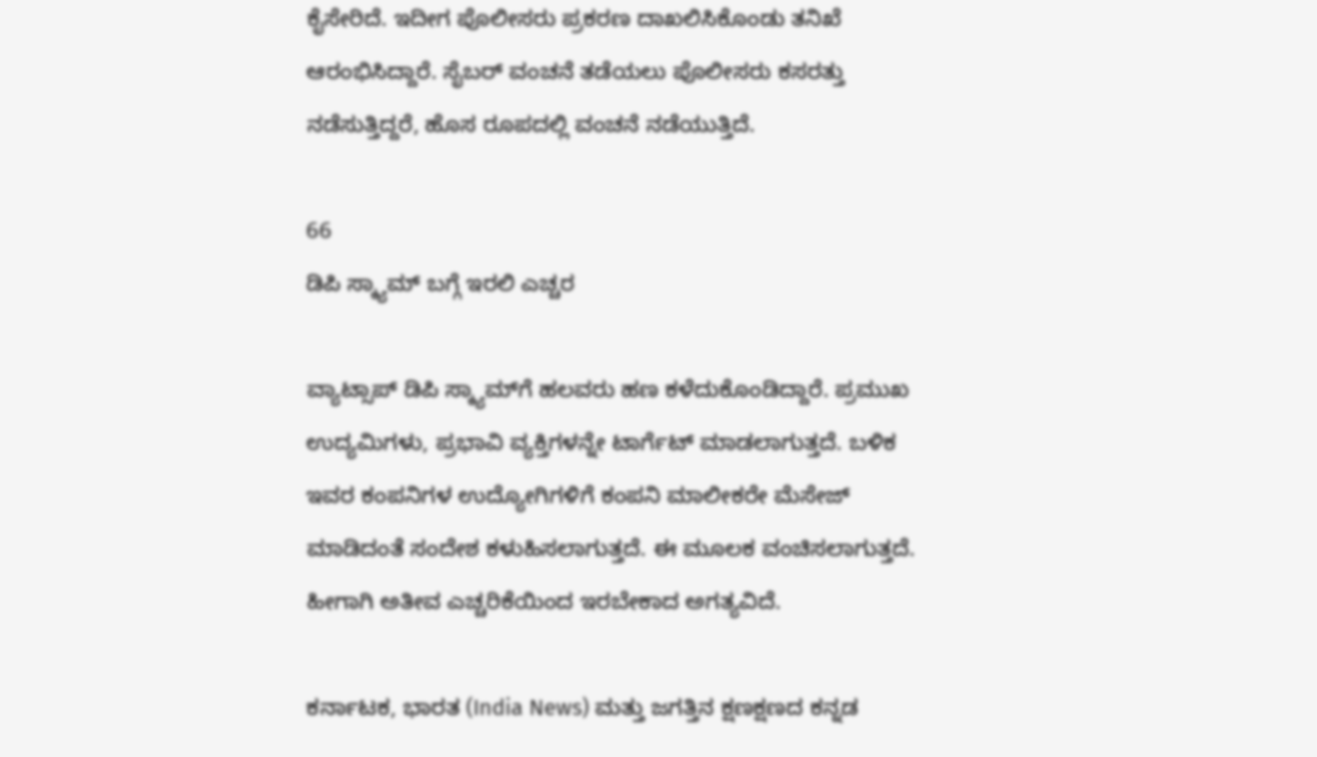ಕೈಸೇರಿದೆ. ಇದೀಗ ಪೊಲೀಸರು ಪ್ರಕರಣ ದಾಖಲಿಸಿಕೊಂಡು ತನಿಖೆ ಆರಂಭಿಸಿದ್ದಾರೆ. ಸೈಬರ್ ವಂಚನೆ ತಡೆಯಲು ಪೊಲೀಸರು ಕಸರತ್ತು ನಡೆಸುತ್ತಿದ್ದರೆ, ಹೊಸ ರೂಪದಲ್ಲಿ ವಂಚನೆ ನಡೆಯುತ್ತಿದೆ.

66
ಡಿಪಿ ಸ್ಕ್ಯಾಮ್ ಬಗ್ಗೆ ಇರಲಿ ಎಚ್ಚರ

ವ್ಯಾಟ್ಸಾಪ್ ಡಿಪಿ ಸ್ಕ್ಯಾಮ್‌ಗೆ ಹಲವರು ಹಣ ಕಳೆದುಕೊಂಡಿದ್ದಾರೆ. ಪ್ರಮುಖ ಉದ್ಯಮಿಗಳು, ಪ್ರಭಾವಿ ವ್ಯಕ್ತಿಗಳನ್ನೇ ಟಾರ್ಗೆಟ್ ಮಾಡಲಾಗುತ್ತದೆ. ಬಳಿಕ ಇವರ ಕಂಪನಿಗಳ ಉದ್ಯೋಗಿಗಳಿಗೆ ಕಂಪನಿ ಮಾಲೀಕರೇ ಮೆಸೇಜ್ ಮಾಡಿದಂತೆ ಸಂದೇಶ ಕಳುಹಿಸಲಾಗುತ್ತದೆ. ಈ ಮೂಲಕ ವಂಚಿಸಲಾಗುತ್ತದೆ. ಹೀಗಾಗಿ ಅತೀವ ಎಚ್ಚರಿಕೆಯಿಂದ ಇರಬೇಕಾದ ಅಗತ್ಯವಿದೆ.

ಕರ್ನಾಟಕ, ಭಾರತ (India News) ಮತ್ತು ಜಗತ್ತಿನ ಕ್ಷಣಕ್ಷಣದ ಕನ್ನಡ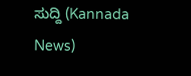ಸುದ್ದಿ (Kannada News)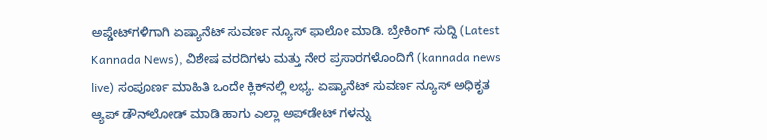ಅಪ್ಡೇಟ್‌ಗಳಿಗಾಗಿ ಏಷ್ಯಾನೆಟ್ ಸುವರ್ಣ ನ್ಯೂಸ್‌ ಫಾಲೋ ಮಾಡಿ. ಬ್ರೇಕಿಂಗ್ ಸುದ್ದಿ (Latest Kannada News), ವಿಶೇಷ ವರದಿಗಳು ಮತ್ತು ನೇರ ಪ್ರಸಾರಗಳೊಂದಿಗೆ (kannada news live) ಸಂಪೂರ್ಣ ಮಾಹಿತಿ ಒಂದೇ ಕ್ಲಿಕ್‌ನಲ್ಲಿ ಲಭ್ಯ. ಏಷ್ಯಾನೆಟ್ ಸುವರ್ಣ ನ್ಯೂಸ್ ಅಧಿಕೃತ ಆ್ಯಪ್ ಡೌನ್‌ಲೋಡ್ ಮಾಡಿ ಹಾಗು ಎಲ್ಲಾ ಅಪ್‌ಡೇಟ್ ಗಳನ್ನು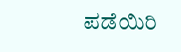ಪಡೆಯಿರಿ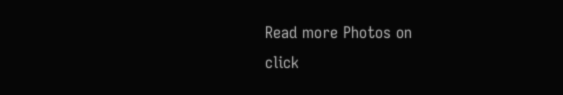Read more Photos on
click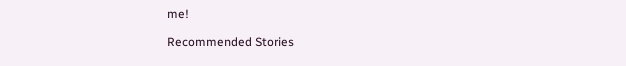me!

Recommended Stories